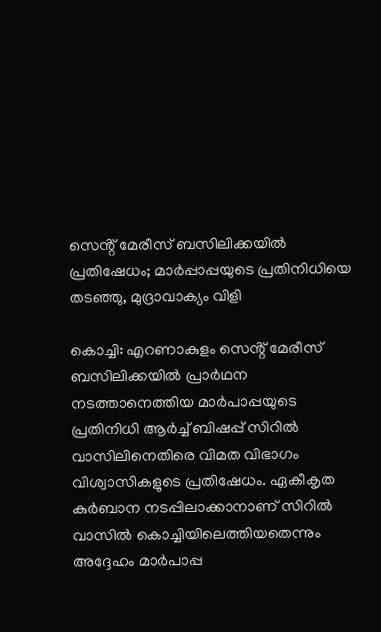സെൻ്റ് മേരീസ് ബസിലിക്കയിൽ പ്രതിഷേധം; മാർപ്പാപ്പയുടെ പ്രതിനിധിയെ തടഞ്ഞു, മുദ്രാവാക്യം വിളി

കൊച്ചി: എറണാകുളം സെൻ്റ് മേരീസ് ബസിലിക്കയിൽ പ്രാർഥന നടത്താനെത്തിയ മാർപാപ്പയുടെ പ്രതിനിധി ആർച്ച് ബിഷപ്പ് സിറിൽ വാസിലിനെതിരെ വിമത വിഭാഗം വിശ്വാസികളുടെ പ്രതിഷേധം. ഏകീകൃത കുർബാന നടപ്പിലാക്കാനാണ് സിറിൽ വാസിൽ കൊച്ചിയിലെത്തിയതെന്നും അദ്ദേഹം മാർപാപ്പ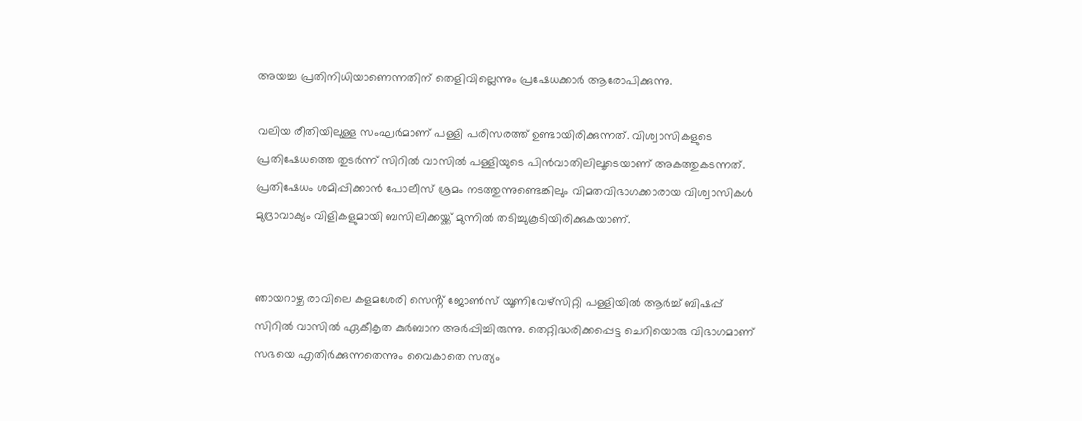അയച്ച പ്രതിനിധിയാണെന്നതിന് തെളിവില്ലെന്നും പ്രഷേധക്കാർ ആരോപിക്കുന്നു.

വലിയ രീതിയിലുള്ള സംഘർമാണ് പള്ളി പരിസരത്ത് ഉണ്ടായിരിക്കുന്നത്. വിശ്വാസികളുടെ പ്രതിഷേധത്തെ തുടർന്ന് സിറിൽ വാസിൽ പള്ളിയുടെ പിൻവാതിലിലൂടെയാണ് അകത്തുകടന്നത്. പ്രതിഷേധം ശമിപ്പിക്കാൻ പോലീസ് ശ്രമം നടത്തുന്നുണ്ടെങ്കിലും വിമതവിഭാഗക്കാരായ വിശ്വാസികൾ മുദ്രാവാക്യം വിളികളുമായി ബസിലിക്കയ്ക്ക് മുന്നിൽ തടിച്ചുകൂടിയിരിക്കുകയാണ്.


ഞായറാഴ്ച രാവിലെ കളമശേരി സെൻ്റ് ജോൺസ് യൂണിവേഴ്‌സിറ്റി പള്ളിയിൽ ആർച്ച് ബിഷപ്പ് സിറിൽ വാസിൽ ഏകീകൃത കുർബാന അർപ്പിച്ചിരുന്നു. തെറ്റിദ്ധരിക്കപ്പെട്ട ചെറിയൊരു വിഭാഗമാണ് സഭയെ എതിർക്കുന്നതെന്നും വൈകാതെ സത്യം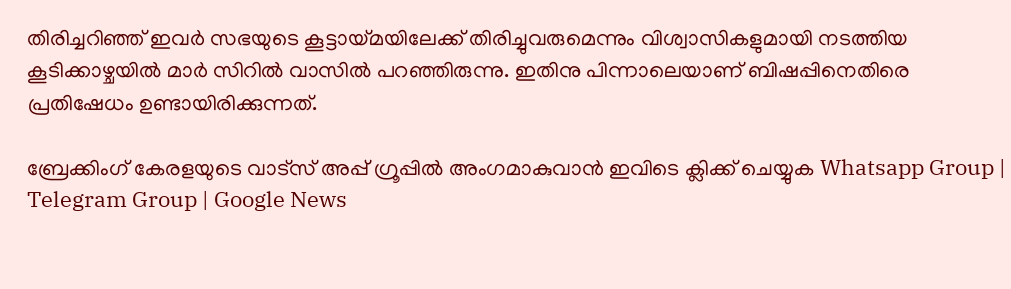തിരിച്ചറിഞ്ഞ് ഇവർ സഭയുടെ കൂട്ടായ്മയിലേക്ക് തിരിച്ചുവരുമെന്നും വിശ്വാസികളുമായി നടത്തിയ കൂടിക്കാഴ്ചയിൽ മാർ സിറിൽ വാസിൽ പറഞ്ഞിരുന്നു. ഇതിനു പിന്നാലെയാണ് ബിഷപ്പിനെതിരെ പ്രതിഷേധം ഉണ്ടായിരിക്കുന്നത്.

ബ്രേക്കിംഗ് കേരളയുടെ വാട്സ് അപ്പ് ഗ്രൂപ്പിൽ അംഗമാകുവാൻ ഇവിടെ ക്ലിക്ക് ചെയ്യുക Whatsapp Group | Telegram Group | Google News